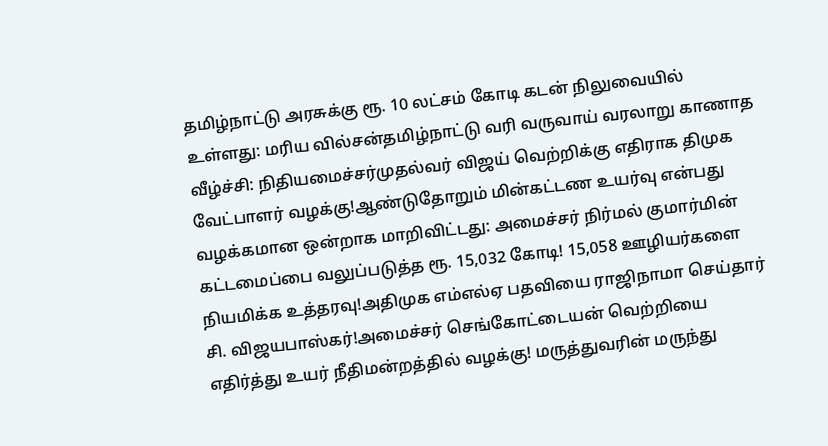தமிழ்நாட்டு அரசுக்கு ரூ. 10 லட்சம் கோடி கடன் நிலுவையில் உள்ளது: மரிய வில்சன்தமிழ்நாட்டு வரி வருவாய் வரலாறு காணாத வீழ்ச்சி: நிதியமைச்சர்முதல்வர் விஜய் வெற்றிக்கு எதிராக திமுக வேட்பாளர் வழக்கு!ஆண்டுதோறும் மின்கட்டண உயர்வு என்பது வழக்கமான ஒன்றாக மாறிவிட்டது: அமைச்சர் நிர்மல் குமார்மின் கட்டமைப்பை வலுப்படுத்த ரூ. 15,032 கோடி! 15,058 ஊழியர்களை நியமிக்க உத்தரவு!அதிமுக எம்எல்ஏ பதவியை ராஜிநாமா செய்தார் சி. விஜயபாஸ்கர்!அமைச்சர் செங்கோட்டையன் வெற்றியை எதிர்த்து உயர் நீதிமன்றத்தில் வழக்கு! மருத்துவரின் மருந்து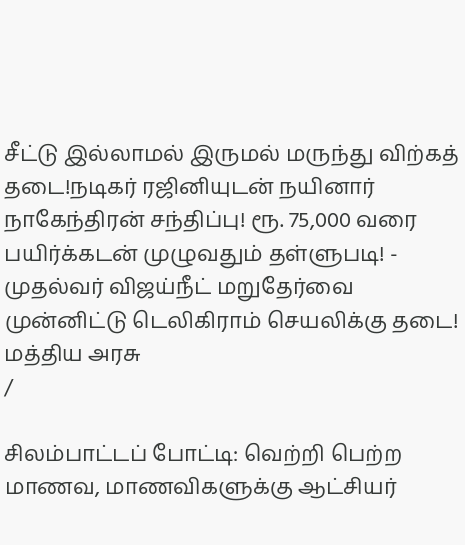சீட்டு இல்லாமல் இருமல் மருந்து விற்கத் தடை!நடிகர் ரஜினியுடன் நயினார் நாகேந்திரன் சந்திப்பு! ரூ. 75,000 வரை பயிர்க்கடன் முழுவதும் தள்ளுபடி! - முதல்வர் விஜய்நீட் மறுதேர்வை முன்னிட்டு டெலிகிராம் செயலிக்கு தடை! மத்திய அரசு
/

சிலம்பாட்டப் போட்டி: வெற்றி பெற்ற மாணவ, மாணவிகளுக்கு ஆட்சியர்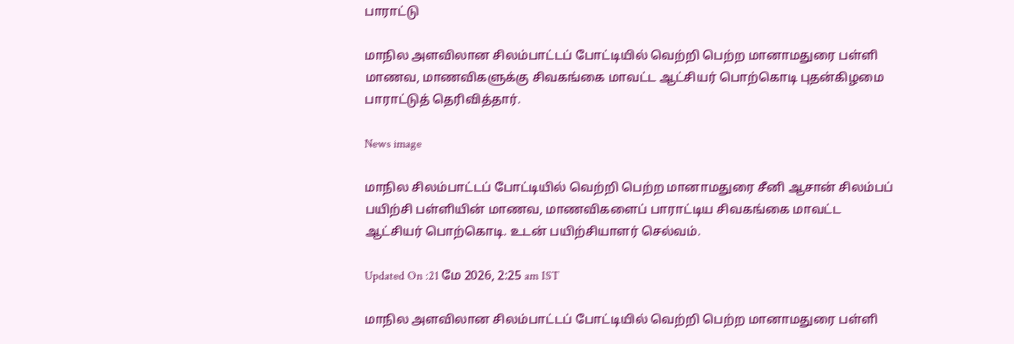பாராட்டு

மாநில அளவிலான சிலம்பாட்டப் போட்டியில் வெற்றி பெற்ற மானாமதுரை பள்ளி மாணவ, மாணவிகளுக்கு சிவகங்கை மாவட்ட ஆட்சியர் பொற்கொடி புதன்கிழமை பாராட்டுத் தெரிவித்தார்.

News image

மாநில சிலம்பாட்டப் போட்டியில் வெற்றி பெற்ற மானாமதுரை சீனி ஆசான் சிலம்பப் பயிற்சி பள்ளியின் மாணவ, மாணவிகளைப் பாராட்டிய சிவகங்கை மாவட்ட ஆட்சியர் பொற்கொடி. உடன் பயிற்சியாளர் செல்வம்.

Updated On :21 மே 2026, 2:25 am IST

மாநில அளவிலான சிலம்பாட்டப் போட்டியில் வெற்றி பெற்ற மானாமதுரை பள்ளி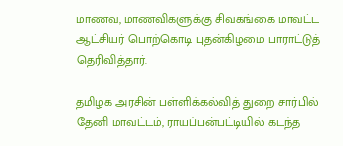மாணவ, மாணவிகளுக்கு சிவகங்கை மாவட்ட ஆட்சியர் பொற்கொடி புதன்கிழமை பாராட்டுத் தெரிவித்தார்.

தமிழக அரசின் பள்ளிக்கல்வித் துறை சார்பில் தேனி மாவட்டம், ராயப்பன்பட்டியில் கடந்த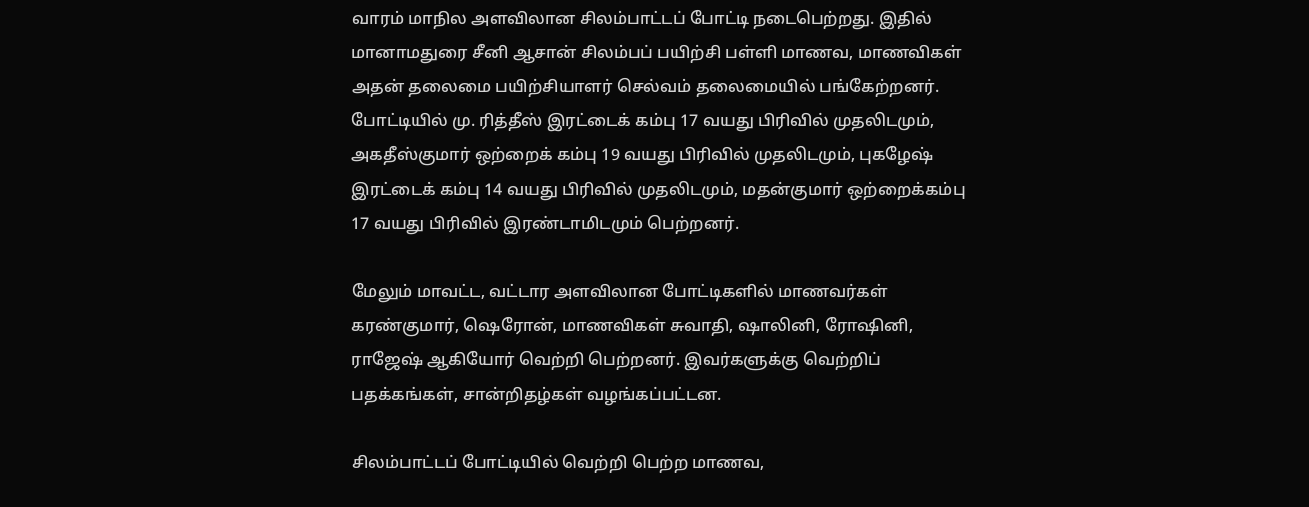வாரம் மாநில அளவிலான சிலம்பாட்டப் போட்டி நடைபெற்றது. இதில் மானாமதுரை சீனி ஆசான் சிலம்பப் பயிற்சி பள்ளி மாணவ, மாணவிகள் அதன் தலைமை பயிற்சியாளர் செல்வம் தலைமையில் பங்கேற்றனர். போட்டியில் மு. ரித்தீஸ் இரட்டைக் கம்பு 17 வயது பிரிவில் முதலிடமும், அகதீஸ்குமார் ஒற்றைக் கம்பு 19 வயது பிரிவில் முதலிடமும், புகழேஷ் இரட்டைக் கம்பு 14 வயது பிரிவில் முதலிடமும், மதன்குமார் ஒற்றைக்கம்பு 17 வயது பிரிவில் இரண்டாமிடமும் பெற்றனர்.

மேலும் மாவட்ட, வட்டார அளவிலான போட்டிகளில் மாணவர்கள் கரண்குமார், ஷெரோன், மாணவிகள் சுவாதி, ஷாலினி, ரோஷினி, ராஜேஷ் ஆகியோர் வெற்றி பெற்றனர். இவர்களுக்கு வெற்றிப் பதக்கங்கள், சான்றிதழ்கள் வழங்கப்பட்டன.

சிலம்பாட்டப் போட்டியில் வெற்றி பெற்ற மாணவ,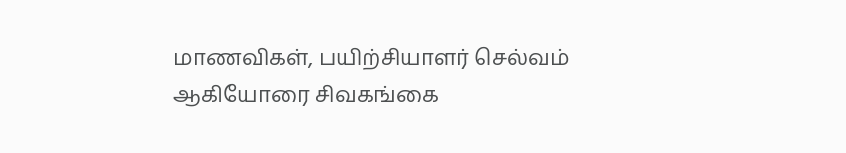மாணவிகள், பயிற்சியாளர் செல்வம் ஆகியோரை சிவகங்கை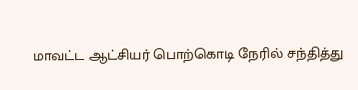மாவட்ட ஆட்சியர் பொற்கொடி நேரில் சந்தித்து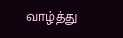வாழ்த்து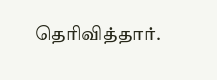தெரிவித்தார்.